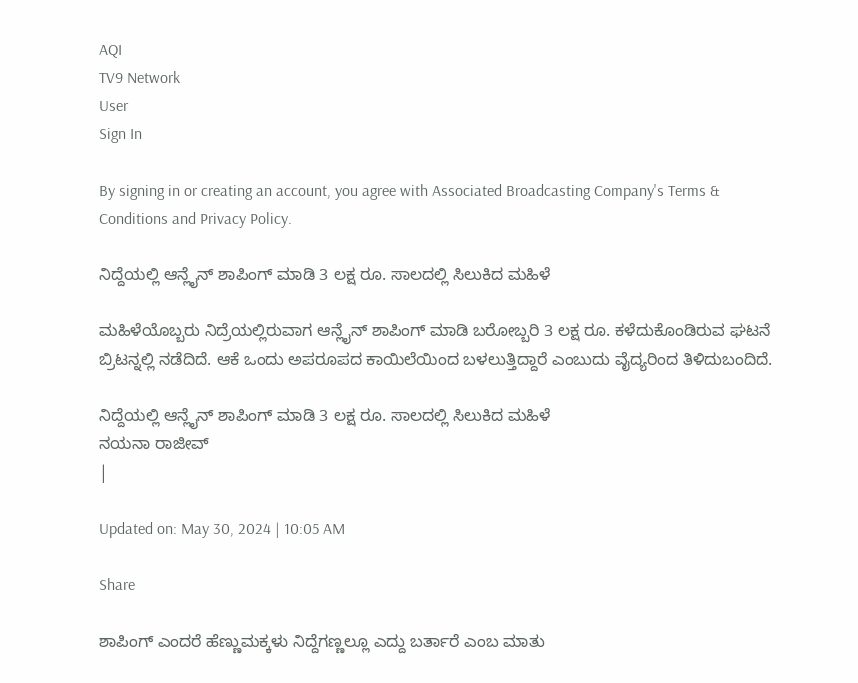AQI
TV9 Network
User
Sign In

By signing in or creating an account, you agree with Associated Broadcasting Company's Terms & Conditions and Privacy Policy.

ನಿದ್ದೆಯಲ್ಲಿ ಆನ್ಲೈನ್ ಶಾಪಿಂಗ್ ಮಾಡಿ 3 ಲಕ್ಷ ರೂ. ಸಾಲದಲ್ಲಿ ಸಿಲುಕಿದ ಮಹಿಳೆ

ಮಹಿಳೆಯೊಬ್ಬರು ನಿದ್ರೆಯಲ್ಲಿರುವಾಗ ಆನ್ಲೈನ್ ಶಾಪಿಂಗ್ ಮಾಡಿ ಬರೋಬ್ಬರಿ 3 ಲಕ್ಷ ರೂ. ಕಳೆದುಕೊಂಡಿರುವ ಘಟನೆ ಬ್ರಿಟನ್ನಲ್ಲಿ ನಡೆದಿದೆ. ಆಕೆ ಒಂದು ಅಪರೂಪದ ಕಾಯಿಲೆಯಿಂದ ಬಳಲುತ್ತಿದ್ದಾರೆ ಎಂಬುದು ವೈದ್ಯರಿಂದ ತಿಳಿದುಬಂದಿದೆ.

ನಿದ್ದೆಯಲ್ಲಿ ಆನ್ಲೈನ್ ಶಾಪಿಂಗ್ ಮಾಡಿ 3 ಲಕ್ಷ ರೂ. ಸಾಲದಲ್ಲಿ ಸಿಲುಕಿದ ಮಹಿಳೆ
ನಯನಾ ರಾಜೀವ್
|

Updated on: May 30, 2024 | 10:05 AM

Share

ಶಾಪಿಂಗ್ ಎಂದರೆ ಹೆಣ್ಣುಮಕ್ಕಳು ನಿದ್ದೆಗಣ್ಣಲ್ಲೂ ಎದ್ದು ಬರ್ತಾರೆ ಎಂಬ ಮಾತು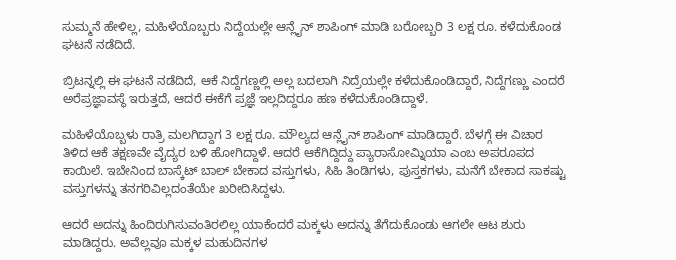ಸುಮ್ಮನೆ ಹೇಳಿಲ್ಲ, ಮಹಿಳೆಯೊಬ್ಬರು ನಿದ್ದೆಯಲ್ಲೇ ಆನ್ಲೈನ್ ಶಾಪಿಂಗ್ ಮಾಡಿ ಬರೋಬ್ಬರಿ 3 ಲಕ್ಷ ರೂ. ಕಳೆದುಕೊಂಡ ಘಟನೆ ನಡೆದಿದೆ.

ಬ್ರಿಟನ್ನಲ್ಲಿ ಈ ಘಟನೆ ನಡೆದಿದೆ, ಆಕೆ ನಿದ್ದೆಗಣ್ಣಲ್ಲಿ ಅಲ್ಲ ಬದಲಾಗಿ ನಿದ್ರೆಯಲ್ಲೇ ಕಳೆದುಕೊಂಡಿದ್ದಾರೆ, ನಿದ್ದೆಗಣ್ಣು ಎಂದರೆ ಅರೆಪ್ರಜ್ಞಾವಸ್ಥೆ ಇರುತ್ತದೆ, ಆದರೆ ಈಕೆಗೆ ಪ್ರಜ್ಞೆ ಇಲ್ಲದಿದ್ದರೂ ಹಣ ಕಳೆದುಕೊಂಡಿದ್ದಾಳೆ.

ಮಹಿಳೆಯೊಬ್ಬಳು ರಾತ್ರಿ ಮಲಗಿದ್ದಾಗ 3 ಲಕ್ಷ ರೂ. ಮೌಲ್ಯದ ಆನ್ಲೈನ್ ಶಾಪಿಂಗ್ ಮಾಡಿದ್ದಾರೆ. ಬೆಳಗ್ಗೆ ಈ ವಿಚಾರ ತಿಳಿದ ಆಕೆ ತಕ್ಷಣವೇ ವೈದ್ಯರ ಬಳಿ ಹೋಗಿದ್ದಾಳೆ. ಆದರೆ ಆಕೆಗಿದ್ದಿದ್ದು ಪ್ಯಾರಾಸೋಮ್ನಿಯಾ ಎಂಬ ಅಪರೂಪದ ಕಾಯಿಲೆ. ಇಬೇನಿಂದ ಬಾಸ್ಕೆಟ್ ಬಾಲ್ ಬೇಕಾದ ವಸ್ತುಗಳು, ಸಿಹಿ ತಿಂಡಿಗಳು, ಪುಸ್ತಕಗಳು, ಮನೆಗೆ ಬೇಕಾದ ಸಾಕಷ್ಟು ವಸ್ತುಗಳನ್ನು ತನಗರಿವಿಲ್ಲದಂತೆಯೇ ಖರೀದಿಸಿದ್ದಳು.

ಆದರೆ ಅದನ್ನು ಹಿಂದಿರುಗಿಸುವಂತಿರಲಿಲ್ಲ ಯಾಕೆಂದರೆ ಮಕ್ಕಳು ಅದನ್ನು ತೆಗೆದುಕೊಂಡು ಆಗಲೇ ಆಟ ಶುರು ಮಾಡಿದ್ದರು. ಅವೆಲ್ಲವೂ ಮಕ್ಕಳ ಮಹುದಿನಗಳ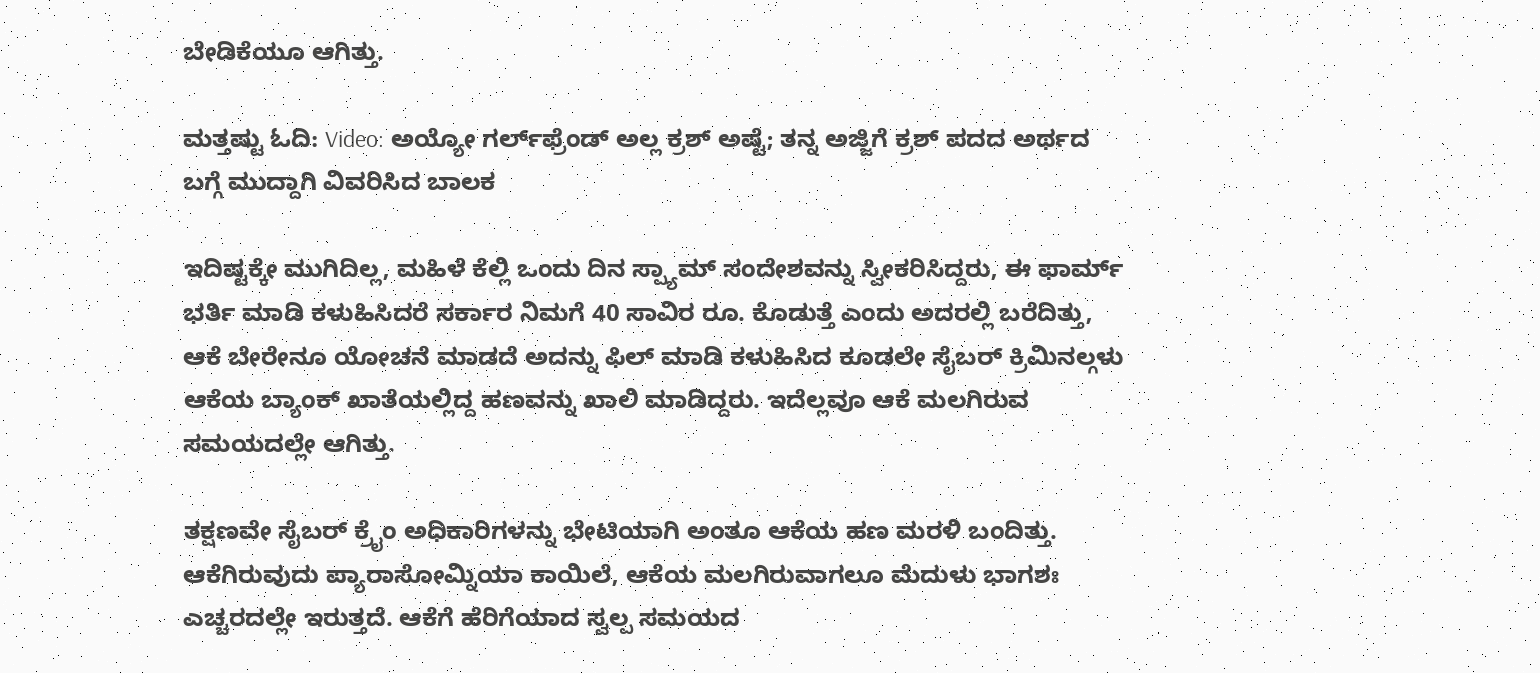ಬೇಡಿಕೆಯೂ ಆಗಿತ್ತು.

ಮತ್ತಷ್ಟು ಓದಿ: Video: ಅಯ್ಯೋ ಗರ್ಲ್‌ಫ್ರೆಂಡ್‌ ಅಲ್ಲ ಕ್ರಶ್‌ ಅಷ್ಟೆ; ತನ್ನ ಅಜ್ಜಿಗೆ ಕ್ರಶ್‌ ಪದದ ಅರ್ಥದ ಬಗ್ಗೆ ಮುದ್ದಾಗಿ ವಿವರಿಸಿದ ಬಾಲಕ

ಇದಿಷ್ಟಕ್ಕೇ ಮುಗಿದಿಲ್ಲ, ಮಹಿಳೆ ಕೆಲ್ಲಿ ಒಂದು ದಿನ ಸ್ಪ್ಯಾಮ್ ಸಂದೇಶವನ್ನು ಸ್ವೀಕರಿಸಿದ್ದರು, ಈ ಫಾರ್ಮ್ ಭರ್ತಿ ಮಾಡಿ ಕಳುಹಿಸಿದರೆ ಸರ್ಕಾರ ನಿಮಗೆ 40 ಸಾವಿರ ರೂ. ಕೊಡುತ್ತೆ ಎಂದು ಅದರಲ್ಲಿ ಬರೆದಿತ್ತು, ಆಕೆ ಬೇರೇನೂ ಯೋಚನೆ ಮಾಡದೆ ಅದನ್ನು ಫಿಲ್ ಮಾಡಿ ಕಳುಹಿಸಿದ ಕೂಡಲೇ ಸೈಬರ್ ಕ್ರಿಮಿನಲ್ಗಳು ಆಕೆಯ ಬ್ಯಾಂಕ್ ಖಾತೆಯಲ್ಲಿದ್ದ ಹಣವನ್ನು ಖಾಲಿ ಮಾಡಿದ್ದರು. ಇದೆಲ್ಲವೂ ಆಕೆ ಮಲಗಿರುವ ಸಮಯದಲ್ಲೇ ಆಗಿತ್ತು.

ತಕ್ಷಣವೇ ಸೈಬರ್ ಕ್ರೈಂ ಅಧಿಕಾರಿಗಳನ್ನು ಭೇಟಿಯಾಗಿ ಅಂತೂ ಆಕೆಯ ಹಣ ಮರಳಿ ಬಂದಿತ್ತು. ಆಕೆಗಿರುವುದು ಪ್ಯಾರಾಸೋಮ್ನಿಯಾ ಕಾಯಿಲೆ, ಆಕೆಯ ಮಲಗಿರುವಾಗಲೂ ಮೆದುಳು ಭಾಗಶಃ ಎಚ್ಚರದಲ್ಲೇ ಇರುತ್ತದೆ. ಆಕೆಗೆ ಹೆರಿಗೆಯಾದ ಸ್ವಲ್ಪ ಸಮಯದ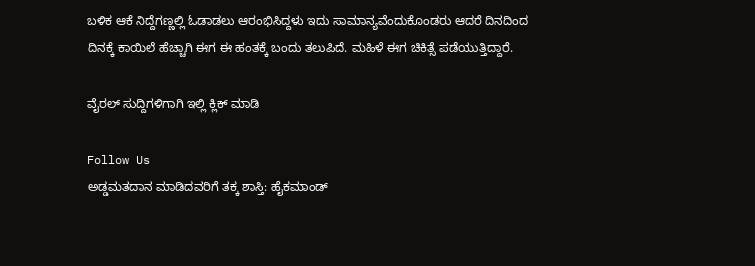ಬಳಿಕ ಆಕೆ ನಿದ್ದೆಗಣ್ಣಲ್ಲಿ ಓಡಾಡಲು ಆರಂಭಿಸಿದ್ದಳು ಇದು ಸಾಮಾನ್ಯವೆಂದುಕೊಂಡರು ಆದರೆ ದಿನದಿಂದ ದಿನಕ್ಕೆ ಕಾಯಿಲೆ ಹೆಚ್ಚಾಗಿ ಈಗ ಈ ಹಂತಕ್ಕೆ ಬಂದು ತಲುಪಿದೆ. ಮಹಿಳೆ ಈಗ ಚಿಕಿತ್ಸೆ ಪಡೆಯುತ್ತಿದ್ದಾರೆ.

ವೈರಲ್ ಸುದ್ದಿಗಳಿಗಾಗಿ ಇಲ್ಲಿ ಕ್ಲಿಕ್ ಮಾಡಿ

Follow Us
ಅಡ್ಡಮತದಾನ ಮಾಡಿದವರಿಗೆ ತಕ್ಕ ಶಾಸ್ತಿ: ಹೈಕಮಾಂಡ್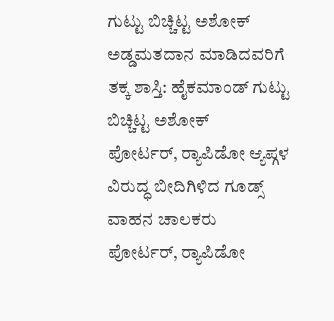ಗುಟ್ಟು ಬಿಚ್ಚಿಟ್ಟ ಅಶೋಕ್
ಅಡ್ಡಮತದಾನ ಮಾಡಿದವರಿಗೆ ತಕ್ಕ ಶಾಸ್ತಿ: ಹೈಕಮಾಂಡ್ ಗುಟ್ಟು ಬಿಚ್ಚಿಟ್ಟ ಅಶೋಕ್
ಪೋರ್ಟರ್, ರ‍್ಯಾಪಿಡೋ ಆ್ಯಪ್ಗಳ ವಿರುದ್ಧ ಬೀದಿಗಿಳಿದ ಗೂಡ್ಸ್ ವಾಹನ ಚಾಲಕರು
ಪೋರ್ಟರ್, ರ‍್ಯಾಪಿಡೋ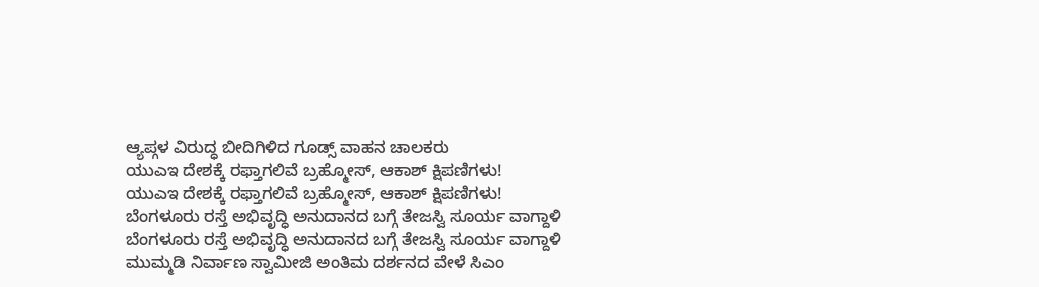ಆ್ಯಪ್ಗಳ ವಿರುದ್ಧ ಬೀದಿಗಿಳಿದ ಗೂಡ್ಸ್ ವಾಹನ ಚಾಲಕರು
ಯುಎಇ ದೇಶಕ್ಕೆ ರಫ್ತಾಗಲಿವೆ ಬ್ರಹ್ಮೋಸ್, ಆಕಾಶ್ ಕ್ಷಿಪಣಿಗಳು!
ಯುಎಇ ದೇಶಕ್ಕೆ ರಫ್ತಾಗಲಿವೆ ಬ್ರಹ್ಮೋಸ್, ಆಕಾಶ್ ಕ್ಷಿಪಣಿಗಳು!
ಬೆಂಗಳೂರು ರಸ್ತೆ ಅಭಿವೃದ್ಧಿ ಅನುದಾನದ ಬಗ್ಗೆ ತೇಜಸ್ವಿ ಸೂರ್ಯ ವಾಗ್ದಾಳಿ
ಬೆಂಗಳೂರು ರಸ್ತೆ ಅಭಿವೃದ್ಧಿ ಅನುದಾನದ ಬಗ್ಗೆ ತೇಜಸ್ವಿ ಸೂರ್ಯ ವಾಗ್ದಾಳಿ
ಮುಮ್ಮಡಿ ನಿರ್ವಾಣ ಸ್ವಾಮೀಜಿ ಅಂತಿಮ ದರ್ಶನದ ವೇಳೆ ಸಿಎಂ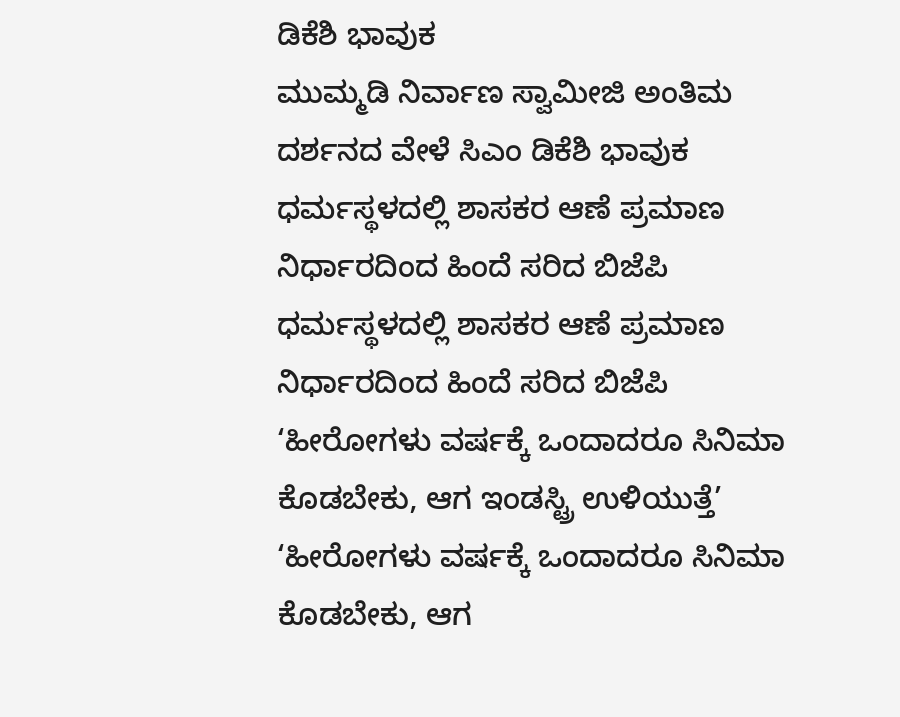ಡಿಕೆಶಿ ಭಾವುಕ
ಮುಮ್ಮಡಿ ನಿರ್ವಾಣ ಸ್ವಾಮೀಜಿ ಅಂತಿಮ ದರ್ಶನದ ವೇಳೆ ಸಿಎಂ ಡಿಕೆಶಿ ಭಾವುಕ
ಧರ್ಮಸ್ಥಳದಲ್ಲಿ ಶಾಸಕರ ಆಣೆ ಪ್ರಮಾಣ ನಿರ್ಧಾರದಿಂದ ಹಿಂದೆ ಸರಿದ ಬಿಜೆಪಿ
ಧರ್ಮಸ್ಥಳದಲ್ಲಿ ಶಾಸಕರ ಆಣೆ ಪ್ರಮಾಣ ನಿರ್ಧಾರದಿಂದ ಹಿಂದೆ ಸರಿದ ಬಿಜೆಪಿ
‘ಹೀರೋಗಳು ವರ್ಷಕ್ಕೆ ಒಂದಾದರೂ ಸಿನಿಮಾ ಕೊಡಬೇಕು, ಆಗ ಇಂಡಸ್ಟ್ರಿ ಉಳಿಯುತ್ತೆ’
‘ಹೀರೋಗಳು ವರ್ಷಕ್ಕೆ ಒಂದಾದರೂ ಸಿನಿಮಾ ಕೊಡಬೇಕು, ಆಗ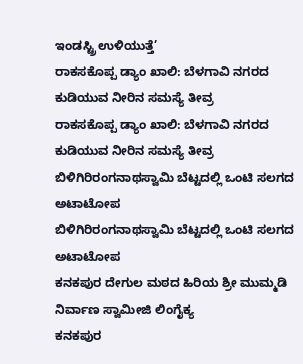ಇಂಡಸ್ಟ್ರಿ ಉಳಿಯುತ್ತೆ’
ರಾಕಸಕೊಪ್ಪ ಡ್ಯಾಂ ಖಾಲಿ: ಬೆಳಗಾವಿ ನಗರದ ಕುಡಿಯುವ ನೀರಿನ ಸಮಸ್ಯೆ ತೀವ್ರ
ರಾಕಸಕೊಪ್ಪ ಡ್ಯಾಂ ಖಾಲಿ: ಬೆಳಗಾವಿ ನಗರದ ಕುಡಿಯುವ ನೀರಿನ ಸಮಸ್ಯೆ ತೀವ್ರ
ಬಿಳಿಗಿರಿರಂಗನಾಥಸ್ವಾಮಿ ಬೆಟ್ಟದಲ್ಲಿ ಒಂಟಿ ಸಲಗದ ಅಟಾಟೋಪ
ಬಿಳಿಗಿರಿರಂಗನಾಥಸ್ವಾಮಿ ಬೆಟ್ಟದಲ್ಲಿ ಒಂಟಿ ಸಲಗದ ಅಟಾಟೋಪ
ಕನಕಪುರ ದೇಗುಲ ಮಠದ ಹಿರಿಯ ಶ್ರೀ ಮುಮ್ಮಡಿ ನಿರ್ವಾಣ ಸ್ವಾಮೀಜಿ ಲಿಂಗೈಕ್ಯ
ಕನಕಪುರ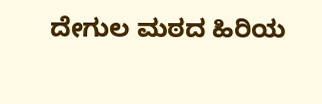ದೇಗುಲ ಮಠದ ಹಿರಿಯ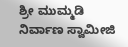ಶ್ರೀ ಮುಮ್ಮಡಿ ನಿರ್ವಾಣ ಸ್ವಾಮೀಜಿ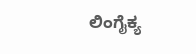ಲಿಂಗೈಕ್ಯ